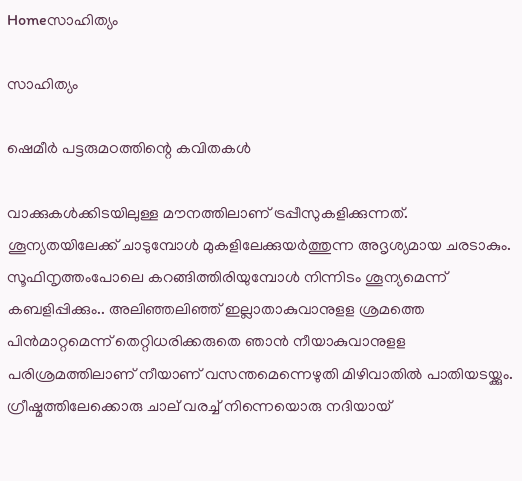Homeസാഹിത്യം

സാഹിത്യം

ഷെമീർ പട്ടരുമഠത്തിന്റെ കവിതകള്‍

വാക്കുകൾക്കിടയിലുള്ള മൗനത്തിലാണ് ട്രപ്പീസുകളിക്കുന്നത്. ശൂന്യതയിലേക്ക് ചാടുമ്പോള്‍ മുകളിലേക്കുയര്‍ത്തുന്ന അദൃശ്യമായ ചരടാകും. സൂഫിനൃത്തംപോലെ കറങ്ങിത്തിരിയുമ്പോള്‍ നിന്നിടം ശൂന്യമെന്ന് കബളിപ്പിക്കും.. അലിഞ്ഞലിഞ്ഞ് ഇല്ലാതാകുവാനുളള ശ്രമത്തെ പിന്‍മാറ്റമെന്ന് തെറ്റിധരിക്കരുതെ ഞാന്‍ നീയാകുവാനുളള പരിശ്രമത്തിലാണ് നീയാണ് വസന്തമെന്നെഴുതി മിഴിവാതില്‍ പാതിയടയ്ക്കും. ഗ്രീഷ്മത്തിലേക്കൊരു ചാല് വരച്ച് നിന്നെയൊരു നദിയായ്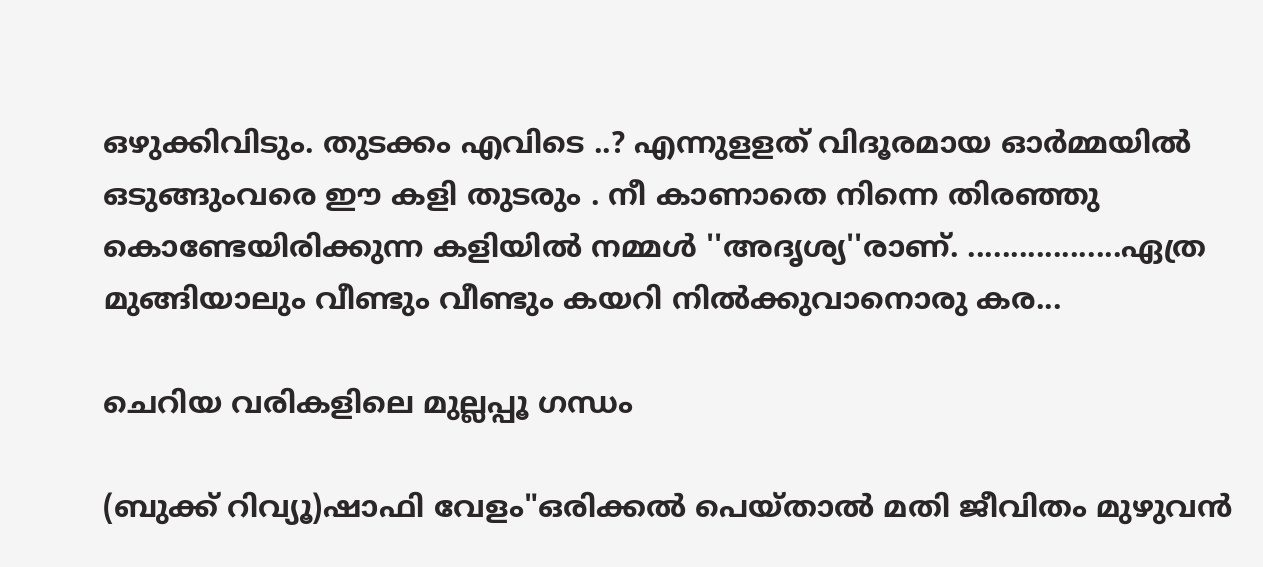ഒഴുക്കിവിടും. തുടക്കം എവിടെ ..? എന്നുളളത് വിദൂരമായ ഓര്‍മ്മയില്‍ ഒടുങ്ങുംവരെ ഈ കളി തുടരും . നീ കാണാതെ നിന്നെ തിരഞ്ഞു കൊണ്ടേയിരിക്കുന്ന കളിയില്‍ നമ്മള്‍ ''അദൃശ്യ''രാണ്. ..................ഏത്ര മുങ്ങിയാലും വീണ്ടും വീണ്ടും കയറി നിൽക്കുവാനൊരു കര...

ചെറിയ വരികളിലെ മുല്ലപ്പൂ ഗന്ധം

(ബുക്ക് റിവ്യൂ)ഷാഫി വേളം"ഒരിക്കൽ പെയ്താൽ മതി ജീവിതം മുഴുവൻ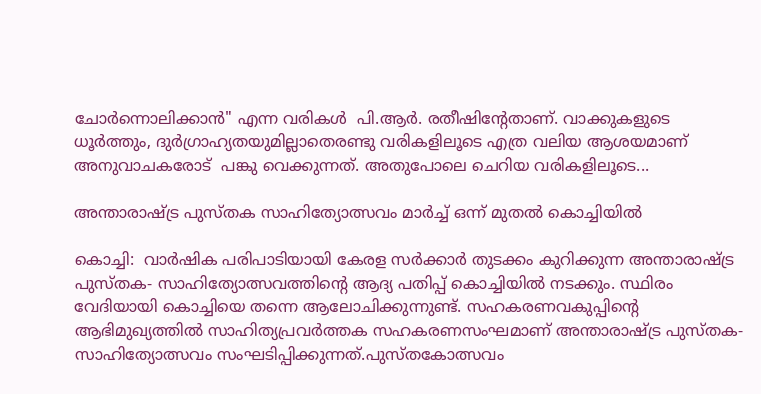ചോർന്നൊലിക്കാൻ" എന്ന വരികൾ  പി.ആർ. രതീഷിന്റേതാണ്. വാക്കുകളുടെ ധൂർത്തും, ദുർഗ്രാഹ്യതയുമില്ലാതെരണ്ടു വരികളിലൂടെ എത്ര വലിയ ആശയമാണ് അനുവാചകരോട്  പങ്കു വെക്കുന്നത്. അതുപോലെ ചെറിയ വരികളിലൂടെ...

അന്താരാഷ്ട്ര പുസ്തക സാഹിത്യോത്സവം മാര്‍ച്ച്‌ ഒന്ന് മുതല്‍ കൊച്ചിയില്‍

കൊച്ചി:  വാര്‍ഷിക പരിപാടിയായി കേരള സര്‍ക്കാര്‍ തുടക്കം കുറിക്കുന്ന അന്താരാഷ്ട്ര പുസ്തക- സാഹിത്യോത്സവത്തിന്റെ ആദ്യ പതിപ്പ് കൊച്ചിയില്‍ നടക്കും. സ്ഥിരം വേദിയായി കൊച്ചിയെ തന്നെ ആലോചിക്കുന്നുണ്ട്. സഹകരണവകുപ്പിന്റെ ആഭിമുഖ്യത്തില്‍ സാഹിത്യപ്രവര്‍ത്തക സഹകരണസംഘമാണ് അന്താരാഷ്ട്ര പുസ്തക- സാഹിത്യോത്സവം സംഘടിപ്പിക്കുന്നത്.പുസ്തകോത്സവം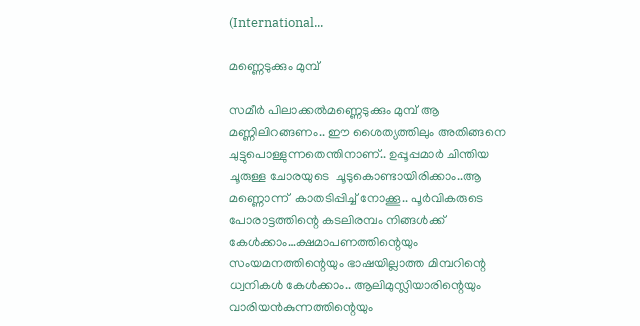(International...

മണ്ണെടുക്കും മുമ്പ്

സമീർ പിലാക്കൽമണ്ണെടുക്കും മുമ്പ് ആ മണ്ണിലിറങ്ങണം.. ഈ ശൈത്യത്തിലും അതിങ്ങനെ ചുട്ടുപൊള്ളുന്നതെന്തിനാണ്.. ഉപ്പൂപ്പമാർ ചിന്തിയ ചൂരുള്ള ചോരയുടെ  ചൂടുകൊണ്ടായിരിക്കാം..ആ മണ്ണൊന്ന്  കാതടിപ്പിച്ച് നോക്കൂ.. പൂർവികരുടെ പോരാട്ടത്തിന്റെ കടലിരമ്പം നിങ്ങൾക്ക് കേൾക്കാം…ക്ഷമാപണത്തിന്റെയും സംയമനത്തിന്റെയും ഭാഷയില്ലാത്ത മിമ്പറിന്റെ ധ്വനികൾ കേൾക്കാം.. ആലിമുസ്ലിയാരിന്റെയും വാരിയൻകുന്നത്തിന്റെയും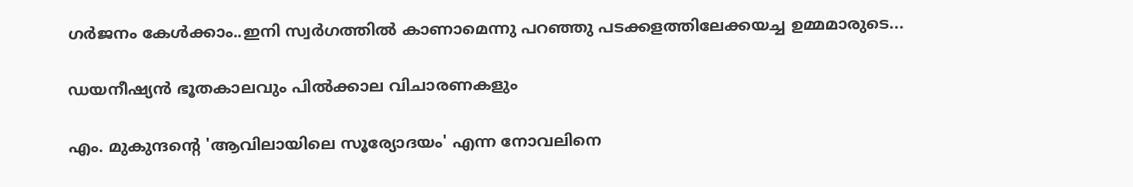ഗർജനം കേൾക്കാം..ഇനി സ്വർഗത്തിൽ കാണാമെന്നു പറഞ്ഞു പടക്കളത്തിലേക്കയച്ച ഉമ്മമാരുടെ...

ഡയനീഷ്യൻ ഭൂതകാലവും പിൽക്കാല വിചാരണകളും

എം. മുകുന്ദന്റെ 'ആവിലായിലെ സൂര്യോദയം' എന്ന നോവലിനെ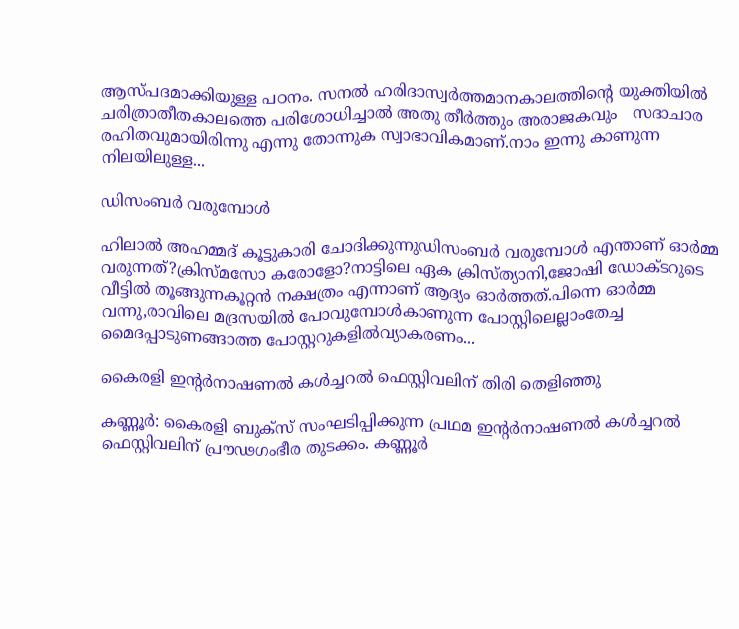ആസ്പദമാക്കിയുള്ള പഠനം. സനൽ ഹരിദാസ്വർത്തമാനകാലത്തിന്റെ യുക്തിയിൽ ചരിത്രാതീതകാലത്തെ പരിശോധിച്ചാൽ അതു തീർത്തും അരാജകവും   സദാചാര രഹിതവുമായിരിന്നു എന്നു തോന്നുക സ്വാഭാവികമാണ്.നാം ഇന്നു കാണുന്ന നിലയിലുള്ള...

ഡിസംബർ വരുമ്പോൾ

ഹിലാൽ അഹമ്മദ് കൂട്ടുകാരി ചോദിക്കുന്നുഡിസംബർ വരുമ്പോൾ എന്താണ് ഓർമ്മ വരുന്നത്?ക്രിസ്മസോ കരോളോ?നാട്ടിലെ ഏക ക്രിസ്ത്യാനി,ജോഷി ഡോക്ടറുടെ വീട്ടിൽ തൂങ്ങുന്നകൂറ്റൻ നക്ഷത്രം എന്നാണ് ആദ്യം ഓർത്തത്.പിന്നെ ഓർമ്മ വന്നു,രാവിലെ മദ്രസയിൽ പോവുമ്പോൾകാണുന്ന പോസ്റ്റിലെല്ലാംതേച്ച മൈദപ്പാടുണങ്ങാത്ത പോസ്റ്ററുകളിൽവ്യാകരണം...

കൈരളി ഇന്റര്‍നാഷണല്‍ കള്‍ച്ചറല്‍ ഫെസ്റ്റിവലിന് തിരി തെളിഞ്ഞു

കണ്ണൂര്‍: കൈരളി ബുക്‌സ് സംഘടിപ്പിക്കുന്ന പ്രഥമ ഇന്റര്‍നാഷണല്‍ കള്‍ച്ചറല്‍ ഫെസ്റ്റിവലിന് പ്രൗഢഗംഭീര തുടക്കം. കണ്ണൂര്‍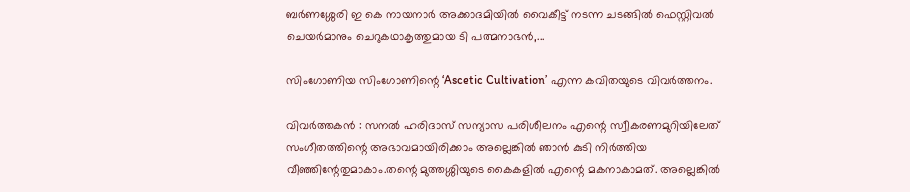ബര്‍ണശ്ശേരി ഇ കെ നായനാര്‍ അക്കാദമിയില്‍ വൈകീട്ട് നടന്ന ചടങ്ങില്‍ ഫെസ്റ്റിവല്‍ ചെയര്‍മാനും ചെറുകഥാകൃത്തുമായ ടി പത്മനാഭന്‍,...

സിംഗോണിയ സിംഗോണിന്റെ ‘Ascetic Cultivation’ എന്ന കവിതയുടെ വിവർത്തനം.

വിവർത്തകൻ : സനൽ ഹരിദാസ് സന്യാസ പരിശീലനം എന്റെ സ്വീകരണമുറിയിലേത് സംഗീതത്തിന്റെ അഭാവമായിരിക്കാം അല്ലെങ്കിൽ ഞാൻ കുടി നിർത്തിയ വീഞ്ഞിന്റേതുമാകാം.തന്റെ മുത്തശ്ശിയുടെ കൈകളിൽ എന്റെ മകനാകാമത്‌. അല്ലെങ്കിൽ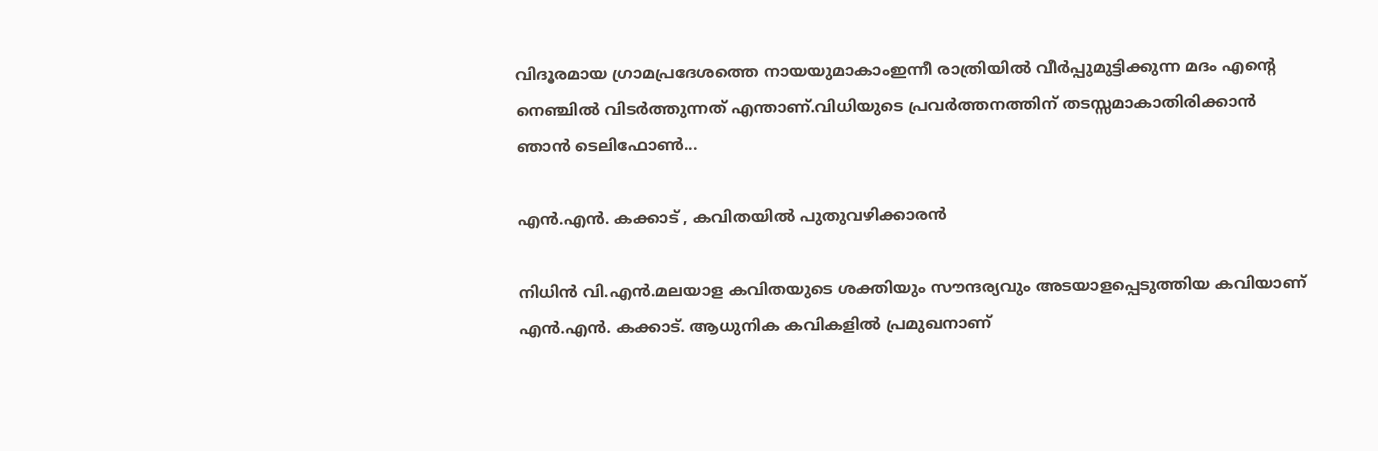വിദൂരമായ ഗ്രാമപ്രദേശത്തെ നായയുമാകാംഇന്നീ രാത്രിയിൽ വീർപ്പുമുട്ടിക്കുന്ന മദം എന്റെ നെഞ്ചിൽ വിടർത്തുന്നത് എന്താണ്.വിധിയുടെ പ്രവർത്തനത്തിന് തടസ്സമാകാതിരിക്കാൻ ഞാൻ ടെലിഫോൺ...

എന്‍.എന്‍. കക്കാട് , കവിതയില്‍ പുതുവഴിക്കാരന്‍

നിധിന്‍ വി.എന്‍.മലയാള കവിതയുടെ ശക്തിയും സൗന്ദര്യവും അടയാളപ്പെടുത്തിയ കവിയാണ്‌ എന്‍.എന്‍. കക്കാട്. ആധുനിക കവികളില്‍ പ്രമുഖനാണ്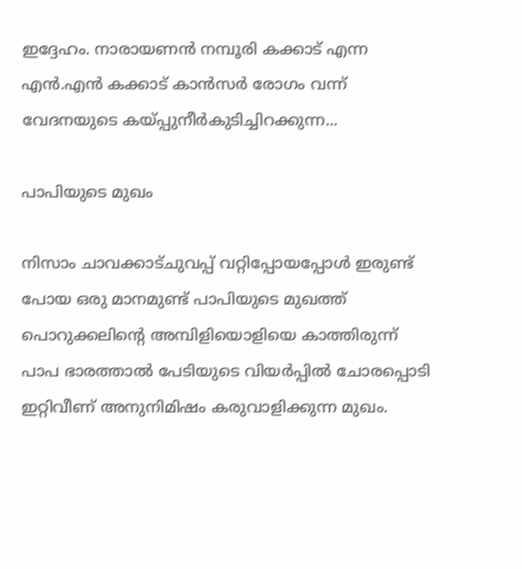ഇദ്ദേഹം. നാരായണന്‍ നമ്പൂരി കക്കാട് എന്ന എന്‍.എന്‍ കക്കാട് കാന്‍സര്‍ രോഗം വന്ന് വേദനയുടെ കയ്പ്പുനീര്‍കുടിച്ചിറക്കുന്ന...

പാപിയുടെ മുഖം

നിസാം ചാവക്കാട്ചുവപ്പ് വറ്റിപ്പോയപ്പോള്‍ ഇരുണ്ട് പോയ ഒരു മാനമുണ്ട് പാപിയുടെ മുഖത്ത് പൊറുക്കലിന്റെ അമ്പിളിയൊളിയെ കാത്തിരുന്ന് പാപ ഭാരത്താല്‍ പേടിയുടെ വിയര്‍പ്പില്‍ ചോരപ്പൊടി ഇറ്റിവീണ് അനുനിമിഷം കരുവാളിക്കുന്ന മുഖം.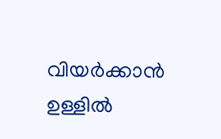വിയര്‍ക്കാന്‍ ഉള്ളില്‍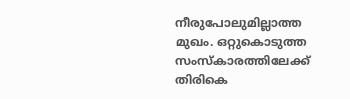നീരുപോലുമില്ലാത്ത മുഖം. ഒറ്റുകൊടുത്ത സംസ്‌കാരത്തിലേക്ക് തിരികെ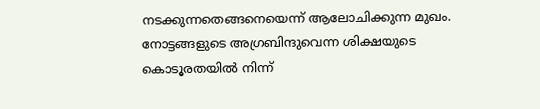നടക്കുന്നതെങ്ങനെയെന്ന് ആലോചിക്കുന്ന മുഖം. നോട്ടങ്ങളുടെ അഗ്രബിന്ദുവെന്ന ശിക്ഷയുടെ കൊടൂരതയില്‍ നിന്ന്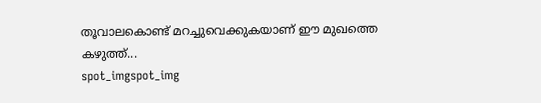തൂവാലകൊണ്ട് മറച്ചുവെക്കുകയാണ് ഈ മുഖത്തെ കഴുത്ത്...
spot_imgspot_img